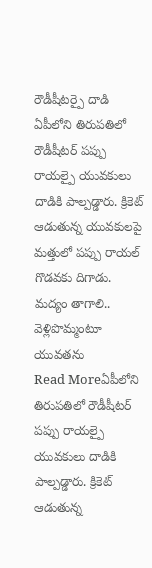రౌడీషీటర్పై దాడి
ఏపీలోని తిరుపతిలో రౌడీషీటర్ పప్పు రాయల్పై యువకులు దాడికి పాల్పడ్డారు. క్రికెట్ ఆడుతున్న యువకులపై మత్తులో పప్పు రాయల్ గొడవకు దిగాడు. మద్యం తాగాలి.. వెళ్లిపొమ్మంటూ యువతను
Read Moreఏపీలోని తిరుపతిలో రౌడీషీటర్ పప్పు రాయల్పై యువకులు దాడికి పాల్పడ్డారు. క్రికెట్ ఆడుతున్న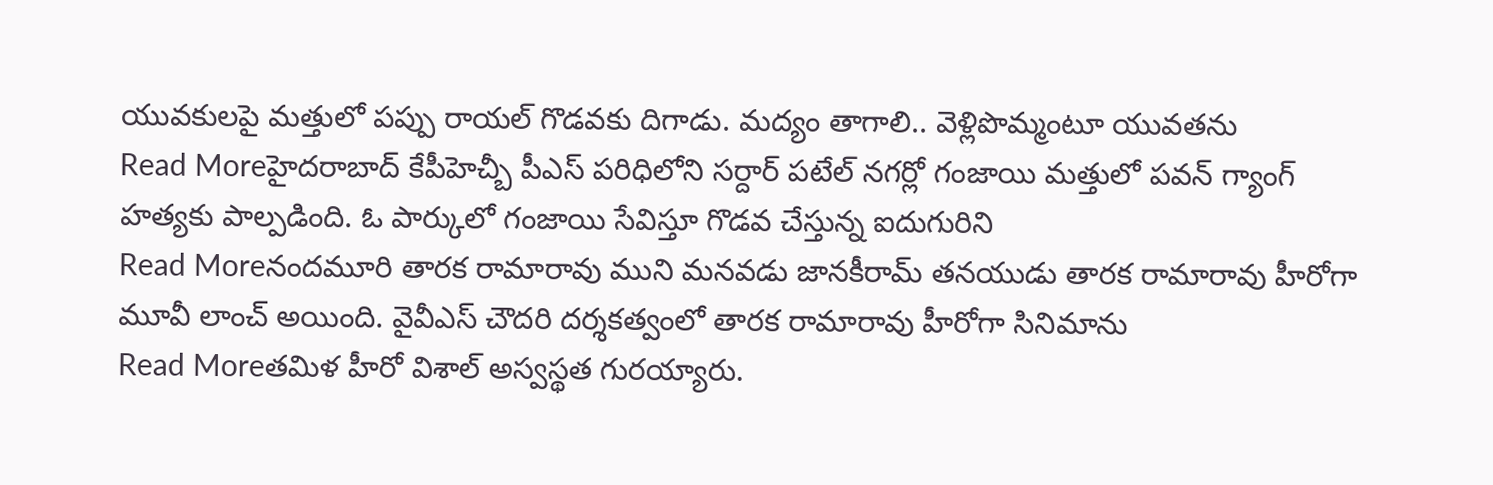యువకులపై మత్తులో పప్పు రాయల్ గొడవకు దిగాడు. మద్యం తాగాలి.. వెళ్లిపొమ్మంటూ యువతను
Read Moreహైదరాబాద్ కేపీహెచ్బీ పీఎస్ పరిధిలోని సర్దార్ పటేల్ నగర్లో గంజాయి మత్తులో పవన్ గ్యాంగ్ హత్యకు పాల్పడింది. ఓ పార్కులో గంజాయి సేవిస్తూ గొడవ చేస్తున్న ఐదుగురిని
Read Moreనందమూరి తారక రామారావు ముని మనవడు జానకీరామ్ తనయుడు తారక రామారావు హీరోగా మూవీ లాంచ్ అయింది. వైవీఎస్ చౌదరి దర్శకత్వంలో తారక రామారావు హీరోగా సినిమాను
Read Moreతమిళ హీరో విశాల్ అస్వస్థత గురయ్యారు.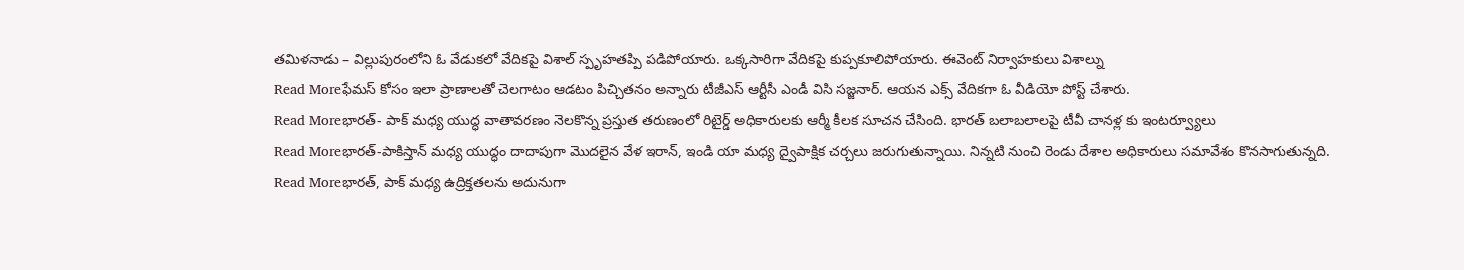తమిళనాడు – విల్లుపురంలోని ఓ వేడుకలో వేదికపై విశాల్ స్పృహతప్పి పడిపోయారు. ఒక్కసారిగా వేదికపై కుప్పకూలిపోయారు. ఈవెంట్ నిర్వాహకులు విశాల్ను
Read Moreఫేమస్ కోసం ఇలా ప్రాణాలతో చెలగాటం ఆడటం పిచ్చితనం అన్నారు టీజీఎస్ ఆర్టీసీ ఎండీ విసి సజ్జనార్. ఆయన ఎక్స్ వేదికగా ఓ వీడియో పోస్ట్ చేశారు.
Read Moreభారత్- పాక్ మధ్య యుద్ధ వాతావరణం నెలకొన్న ప్రస్తుత తరుణంలో రిటైర్డ్ అధికారులకు ఆర్మీ కీలక సూచన చేసింది. భారత్ బలాబలాలపై టీవీ చానళ్ల కు ఇంటర్వ్యూలు
Read Moreభారత్-పాకిస్తాన్ మధ్య యుద్ధం దాదాపుగా మొదలైన వేళ ఇరాన్, ఇండి యా మధ్య ద్వైపాక్షిక చర్చలు జరుగుతున్నాయి. నిన్నటి నుంచి రెండు దేశాల అధికారులు సమావేశం కొనసాగుతున్నది.
Read Moreభారత్, పాక్ మధ్య ఉద్రిక్తతలను అదునుగా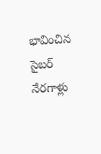భావించిన సైబర్ నేరగాళ్లు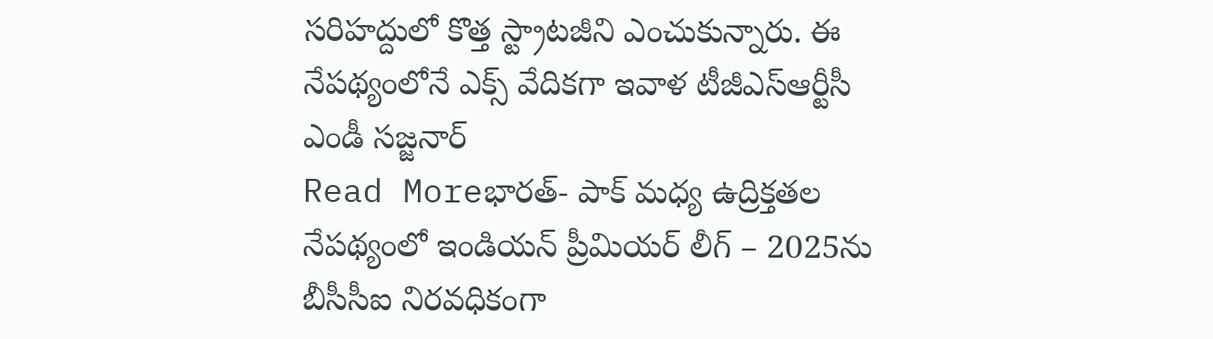సరిహద్దులో కొత్త స్ట్రాటజీని ఎంచుకున్నారు. ఈ నేపథ్యంలోనే ఎక్స్ వేదికగా ఇవాళ టీజీఎస్ఆర్టీసీ ఎండీ సజ్జనార్
Read Moreభారత్- పాక్ మధ్య ఉద్రిక్తతల నేపథ్యంలో ఇండియన్ ప్రీమియర్ లీగ్ – 2025ను బీసీసీఐ నిరవధికంగా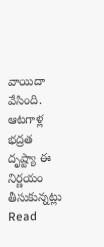వాయిదా వేసింది. ఆటగాళ్ల భద్రత దృష్ట్యా ఈ నిర్ణయం తీసుకున్నట్లు
Read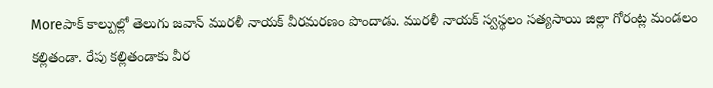Moreపాక్ కాల్పుల్లో తెలుగు జవాన్ మురళీ నాయక్ వీరమరణం పొందాడు. మురళీ నాయక్ స్వస్థలం సత్యసాయి జిల్లా గోరంట్ల మండలం కల్లితండా. రేపు కల్లితండాకు వీర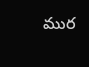ముర